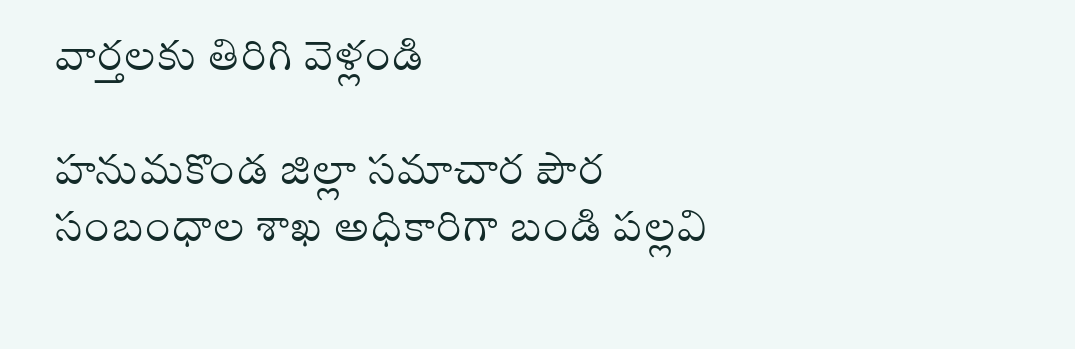వార్తలకు తిరిగి వెళ్లండి

హనుమకొండ జిల్లా సమాచార పౌర సంబంధాల శాఖ అధికారిగా బండి పల్లవి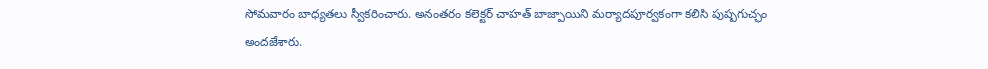సోమవారం బాధ్యతలు స్వీకరించారు. అనంతరం కలెక్టర్ చాహత్ బాజ్పాయిని మర్యాదపూర్వకంగా కలిసి పుష్పగుచ్ఛం అందజేశారు.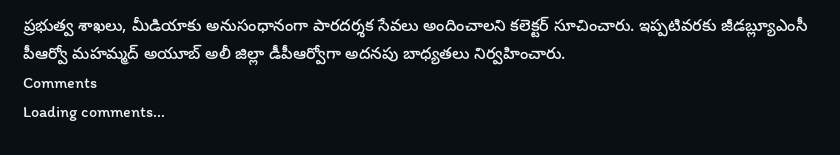ప్రభుత్వ శాఖలు, మీడియాకు అనుసంధానంగా పారదర్శక సేవలు అందించాలని కలెక్టర్ సూచించారు. ఇప్పటివరకు జీడబ్ల్యూఎంసీ పీఆర్వో మహమ్మద్ అయూబ్ అలీ జిల్లా డీపీఆర్వోగా అదనపు బాధ్యతలు నిర్వహించారు.
Comments
Loading comments...